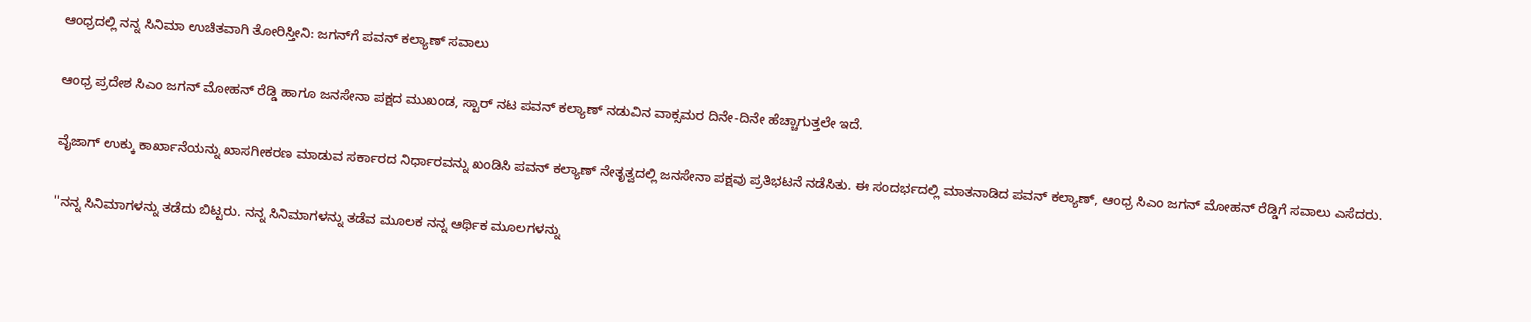ಆಂಧ್ರದಲ್ಲಿ ನನ್ನ ಸಿನಿಮಾ ಉಚಿತವಾಗಿ ತೋರಿಸ್ತೀನಿ: ಜಗನ್‌ಗೆ ಪವನ್ ಕಲ್ಯಾಣ್ ಸವಾಲು

ಆಂಧ್ರ ಪ್ರದೇಶ ಸಿಎಂ ಜಗನ್ ಮೋಹನ್ ರೆಡ್ಡಿ ಹಾಗೂ ಜನಸೇನಾ ಪಕ್ಷದ ಮುಖಂಡ, ಸ್ಟಾರ್ ನಟ ಪವನ್ ಕಲ್ಯಾಣ್ ನಡುವಿನ ವಾಕ್ಸಮರ ದಿನೇ-ದಿನೇ ಹೆಚ್ಚಾಗುತ್ತಲೇ ಇದೆ.

ವೈಜಾಗ್ ಉಕ್ಕು ಕಾರ್ಖಾನೆಯನ್ನು ಖಾಸಗೀಕರಣ ಮಾಡುವ ಸರ್ಕಾರದ ನಿರ್ಧಾರವನ್ನು ಖಂಡಿಸಿ ಪವನ್ ಕಲ್ಯಾಣ್ ನೇತೃತ್ವದಲ್ಲಿ ಜನಸೇನಾ ಪಕ್ಷವು ಪ್ರತಿಭಟನೆ ನಡೆಸಿತು. ಈ ಸಂದರ್ಭದಲ್ಲಿ ಮಾತನಾಡಿದ ಪವನ್ ಕಲ್ಯಾಣ್, ಆಂಧ್ರ ಸಿಎಂ ಜಗನ್ ಮೋಹನ್ ರೆಡ್ಡಿಗೆ ಸವಾಲು ಎಸೆದರು.

''ನನ್ನ ಸಿನಿಮಾಗಳನ್ನು ತಡೆದು ಬಿಟ್ಟರು. ನನ್ನ ಸಿನಿಮಾಗಳನ್ನು ತಡೆವ ಮೂಲಕ ನನ್ನ ಆರ್ಥಿಕ ಮೂಲಗಳನ್ನು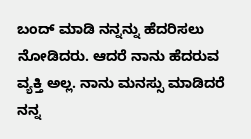ಬಂದ್ ಮಾಡಿ ನನ್ನನ್ನು ಹೆದರಿಸಲು ನೋಡಿದರು. ಆದರೆ ನಾನು ಹೆದರುವ ವ್ಯಕ್ತಿ ಅಲ್ಲ. ನಾನು ಮನಸ್ಸು ಮಾಡಿದರೆ ನನ್ನ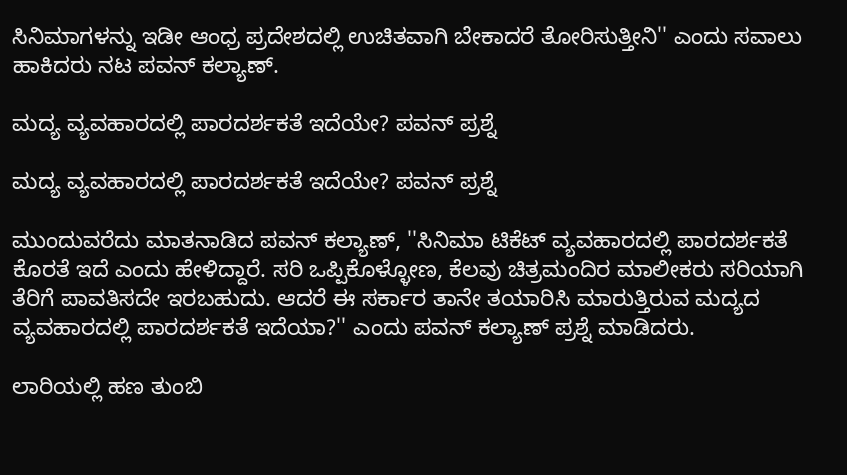ಸಿನಿಮಾಗಳನ್ನು ಇಡೀ ಆಂಧ್ರ ಪ್ರದೇಶದಲ್ಲಿ ಉಚಿತವಾಗಿ ಬೇಕಾದರೆ ತೋರಿಸುತ್ತೀನಿ'' ಎಂದು ಸವಾಲು ಹಾಕಿದರು ನಟ ಪವನ್ ಕಲ್ಯಾಣ್.

ಮದ್ಯ ವ್ಯವಹಾರದಲ್ಲಿ ಪಾರದರ್ಶಕತೆ ಇದೆಯೇ? ಪವನ್ ಪ್ರಶ್ನೆ

ಮದ್ಯ ವ್ಯವಹಾರದಲ್ಲಿ ಪಾರದರ್ಶಕತೆ ಇದೆಯೇ? ಪವನ್ ಪ್ರಶ್ನೆ

ಮುಂದುವರೆದು ಮಾತನಾಡಿದ ಪವನ್ ಕಲ್ಯಾಣ್, ''ಸಿನಿಮಾ ಟಿಕೆಟ್ ವ್ಯವಹಾರದಲ್ಲಿ ಪಾರದರ್ಶಕತೆ ಕೊರತೆ ಇದೆ ಎಂದು ಹೇಳಿದ್ದಾರೆ. ಸರಿ ಒಪ್ಪಿಕೊಳ್ಳೋಣ, ಕೆಲವು ಚಿತ್ರಮಂದಿರ ಮಾಲೀಕರು ಸರಿಯಾಗಿ ತೆರಿಗೆ ಪಾವತಿಸದೇ ಇರಬಹುದು. ಆದರೆ ಈ ಸರ್ಕಾರ ತಾನೇ ತಯಾರಿಸಿ ಮಾರುತ್ತಿರುವ ಮದ್ಯದ ವ್ಯವಹಾರದಲ್ಲಿ ಪಾರದರ್ಶಕತೆ ಇದೆಯಾ?'' ಎಂದು ಪವನ್ ಕಲ್ಯಾಣ್ ಪ್ರಶ್ನೆ ಮಾಡಿದರು.

ಲಾರಿಯಲ್ಲಿ ಹಣ ತುಂಬಿ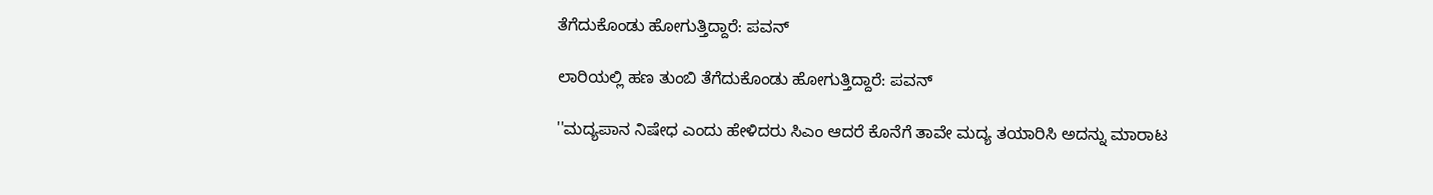ತೆಗೆದುಕೊಂಡು ಹೋಗುತ್ತಿದ್ದಾರೆ: ಪವನ್

ಲಾರಿಯಲ್ಲಿ ಹಣ ತುಂಬಿ ತೆಗೆದುಕೊಂಡು ಹೋಗುತ್ತಿದ್ದಾರೆ: ಪವನ್

''ಮದ್ಯಪಾನ ನಿಷೇಧ ಎಂದು ಹೇಳಿದರು ಸಿಎಂ ಆದರೆ ಕೊನೆಗೆ ತಾವೇ ಮದ್ಯ ತಯಾರಿಸಿ ಅದನ್ನು ಮಾರಾಟ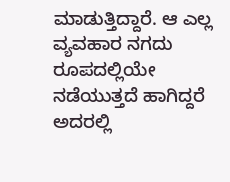ಮಾಡುತ್ತಿದ್ದಾರೆ. ಆ ಎಲ್ಲ ವ್ಯವಹಾರ ನಗದು ರೂಪದಲ್ಲಿಯೇ ನಡೆಯುತ್ತದೆ ಹಾಗಿದ್ದರೆ ಅದರಲ್ಲಿ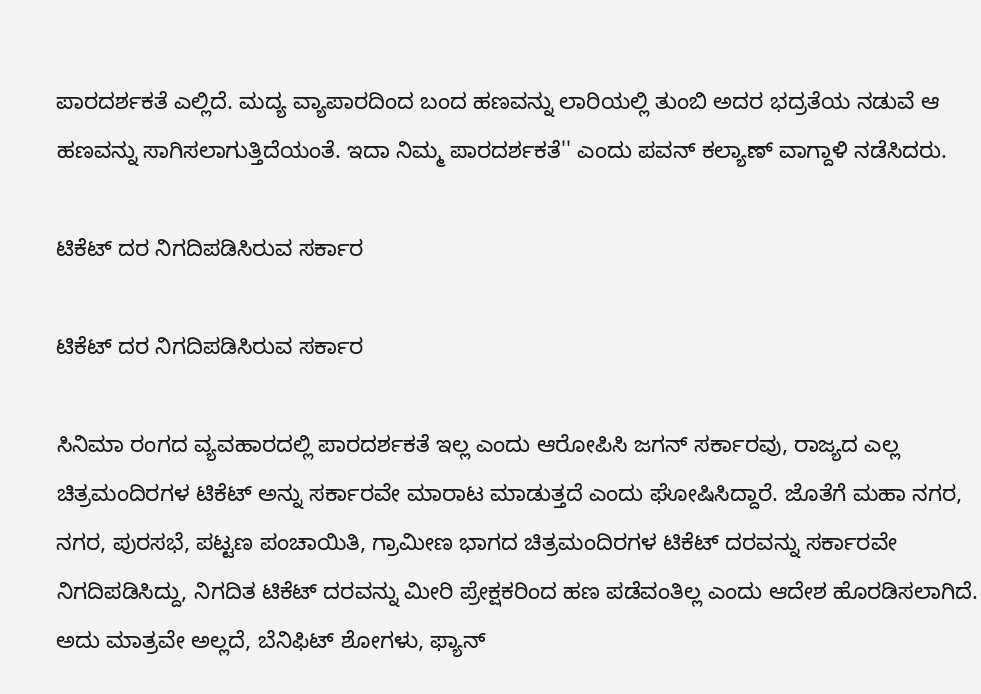ಪಾರದರ್ಶಕತೆ ಎಲ್ಲಿದೆ. ಮದ್ಯ ವ್ಯಾಪಾರದಿಂದ ಬಂದ ಹಣವನ್ನು ಲಾರಿಯಲ್ಲಿ ತುಂಬಿ ಅದರ ಭದ್ರತೆಯ ನಡುವೆ ಆ ಹಣವನ್ನು ಸಾಗಿಸಲಾಗುತ್ತಿದೆಯಂತೆ. ಇದಾ ನಿಮ್ಮ ಪಾರದರ್ಶಕತೆ'' ಎಂದು ಪವನ್ ಕಲ್ಯಾಣ್ ವಾಗ್ದಾಳಿ ನಡೆಸಿದರು.

ಟಿಕೆಟ್ ದರ ನಿಗದಿಪಡಿಸಿರುವ ಸರ್ಕಾರ

ಟಿಕೆಟ್ ದರ ನಿಗದಿಪಡಿಸಿರುವ ಸರ್ಕಾರ

ಸಿನಿಮಾ ರಂಗದ ವ್ಯವಹಾರದಲ್ಲಿ ಪಾರದರ್ಶಕತೆ ಇಲ್ಲ ಎಂದು ಆರೋಪಿಸಿ ಜಗನ್ ಸರ್ಕಾರವು, ರಾಜ್ಯದ ಎಲ್ಲ ಚಿತ್ರಮಂದಿರಗಳ ಟಿಕೆಟ್ ಅನ್ನು ಸರ್ಕಾರವೇ ಮಾರಾಟ ಮಾಡುತ್ತದೆ ಎಂದು ಘೋಷಿಸಿದ್ದಾರೆ. ಜೊತೆಗೆ ಮಹಾ ನಗರ, ನಗರ, ಪುರಸಭೆ, ಪಟ್ಟಣ ಪಂಚಾಯಿತಿ, ಗ್ರಾಮೀಣ ಭಾಗದ ಚಿತ್ರಮಂದಿರಗಳ ಟಿಕೆಟ್ ದರವನ್ನು ಸರ್ಕಾರವೇ ನಿಗದಿಪಡಿಸಿದ್ದು, ನಿಗದಿತ ಟಿಕೆಟ್ ದರವನ್ನು ಮೀರಿ ಪ್ರೇಕ್ಷಕರಿಂದ ಹಣ ಪಡೆವಂತಿಲ್ಲ ಎಂದು ಆದೇಶ ಹೊರಡಿಸಲಾಗಿದೆ. ಅದು ಮಾತ್ರವೇ ಅಲ್ಲದೆ, ಬೆನಿಫಿಟ್ ಶೋಗಳು, ಫ್ಯಾನ್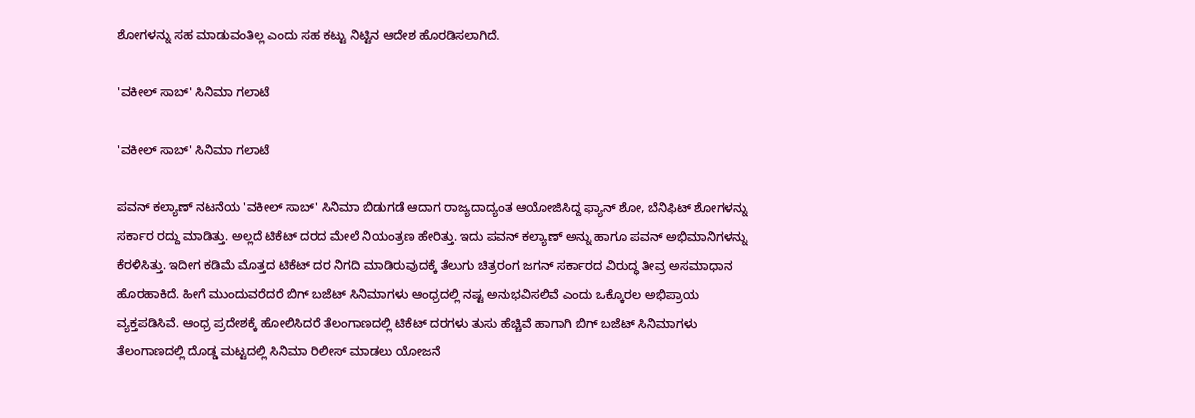ಶೋಗಳನ್ನು ಸಹ ಮಾಡುವಂತಿಲ್ಲ ಎಂದು ಸಹ ಕಟ್ಟು ನಿಟ್ಟಿನ ಆದೇಶ ಹೊರಡಿಸಲಾಗಿದೆ.

'ವಕೀಲ್ ಸಾಬ್‌' ಸಿನಿಮಾ ಗಲಾಟೆ

'ವಕೀಲ್ ಸಾಬ್‌' ಸಿನಿಮಾ ಗಲಾಟೆ

ಪವನ್ ಕಲ್ಯಾಣ್ ನಟನೆಯ 'ವಕೀಲ್ ಸಾಬ್' ಸಿನಿಮಾ ಬಿಡುಗಡೆ ಆದಾಗ ರಾಜ್ಯದಾದ್ಯಂತ ಆಯೋಜಿಸಿದ್ದ ಫ್ಯಾನ್ ಶೋ, ಬೆನಿಫಿಟ್ ಶೋಗಳನ್ನು ಸರ್ಕಾರ ರದ್ದು ಮಾಡಿತ್ತು. ಅಲ್ಲದೆ ಟಿಕೆಟ್ ದರದ ಮೇಲೆ ನಿಯಂತ್ರಣ ಹೇರಿತ್ತು. ಇದು ಪವನ್ ಕಲ್ಯಾಣ್ ಅನ್ನು ಹಾಗೂ ಪವನ್ ಅಭಿಮಾನಿಗಳನ್ನು ಕೆರಳಿಸಿತ್ತು. ಇದೀಗ ಕಡಿಮೆ ಮೊತ್ತದ ಟಿಕೆಟ್ ದರ ನಿಗದಿ ಮಾಡಿರುವುದಕ್ಕೆ ತೆಲುಗು ಚಿತ್ರರಂಗ ಜಗನ್ ಸರ್ಕಾರದ ವಿರುದ್ಧ ತೀವ್ರ ಅಸಮಾಧಾನ ಹೊರಹಾಕಿದೆ. ಹೀಗೆ ಮುಂದುವರೆದರೆ ಬಿಗ್ ಬಜೆಟ್ ಸಿನಿಮಾಗಳು ಆಂಧ್ರದಲ್ಲಿ ನಷ್ಟ ಅನುಭವಿಸಲಿವೆ ಎಂದು ಒಕ್ಕೊರಲ ಅಭಿಪ್ರಾಯ ವ್ಯಕ್ತಪಡಿಸಿವೆ. ಆಂಧ್ರ ಪ್ರದೇಶಕ್ಕೆ ಹೋಲಿಸಿದರೆ ತೆಲಂಗಾಣದಲ್ಲಿ ಟಿಕೆಟ್ ದರಗಳು ತುಸು ಹೆಚ್ಚಿವೆ ಹಾಗಾಗಿ ಬಿಗ್ ಬಜೆಟ್ ಸಿನಿಮಾಗಳು ತೆಲಂಗಾಣದಲ್ಲಿ ದೊಡ್ಡ ಮಟ್ಟದಲ್ಲಿ ಸಿನಿಮಾ ರಿಲೀಸ್ ಮಾಡಲು ಯೋಜನೆ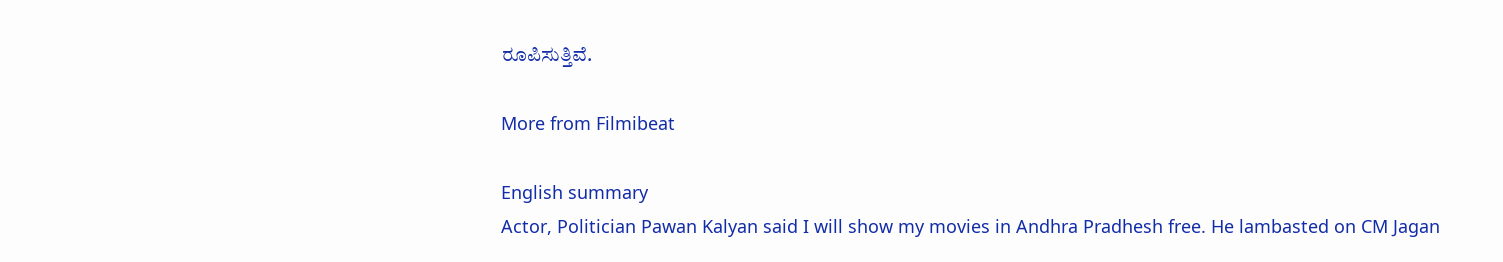ರೂಪಿಸುತ್ತಿವೆ.

More from Filmibeat

English summary
Actor, Politician Pawan Kalyan said I will show my movies in Andhra Pradhesh free. He lambasted on CM Jagan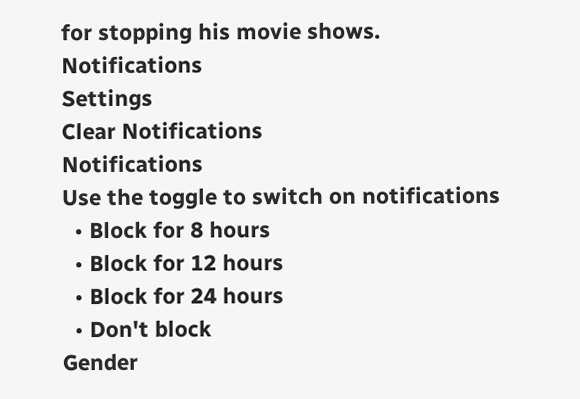for stopping his movie shows.
Notifications
Settings
Clear Notifications
Notifications
Use the toggle to switch on notifications
  • Block for 8 hours
  • Block for 12 hours
  • Block for 24 hours
  • Don't block
Gender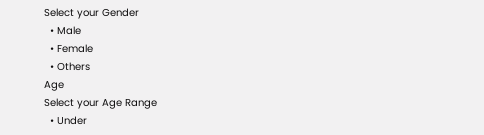Select your Gender
  • Male
  • Female
  • Others
Age
Select your Age Range
  • Under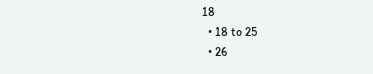18
  • 18 to 25
  • 26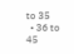to 35
  • 36 to 45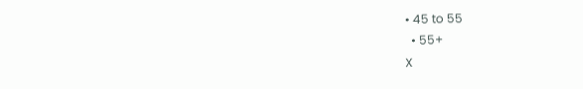• 45 to 55
  • 55+
X